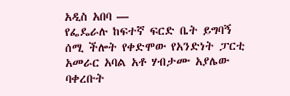አዲስ አበባ —
የፌዴራሉ ከፍተኛ ፍርድ ቤት ይግባኝ ሰሚ ችሎት የቀድሞው የአንድነት ፓርቲ አመራር አባል አቶ ሃብታሙ አያሌው ባቀረቡት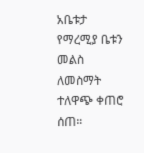አቤቱታ የማረሚያ ቤቱን መልስ ለመስማት ተለዋጭ ቀጠሮ ሰጠ።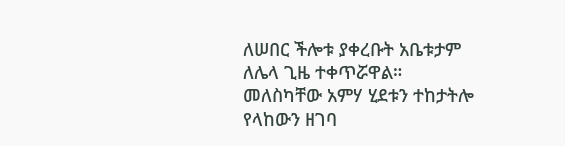ለሠበር ችሎቱ ያቀረቡት አቤቱታም ለሌላ ጊዜ ተቀጥሯዋል።
መለስካቸው አምሃ ሂደቱን ተከታትሎ የላከውን ዘገባ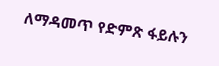ለማዳመጥ የድምጽ ፋይሉን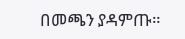በመጫን ያዳምጡ።